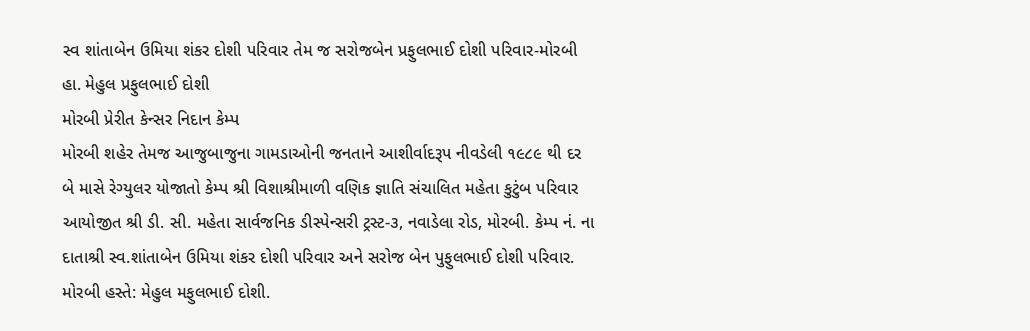સ્વ શાંતાબેન ઉમિયા શંકર દોશી પરિવાર તેમ જ સરોજબેન પ્રફુલભાઈ દોશી પરિવાર-મોરબી હા. મેહુલ પ્રફુલભાઈ દોશી
મોરબી પ્રેરીત કેન્સર નિદાન કેમ્પ
મોરબી શહેર તેમજ આજુબાજુના ગામડાઓની જનતાને આશીર્વાદરૂપ નીવડેલી ૧૯૮૯ થી દર બે માસે રેગ્યુલર યોજાતો કેમ્પ શ્રી વિશાશ્રીમાળી વણિક જ્ઞાતિ સંચાલિત મહેતા કુટુંબ પરિવાર આયોજીત શ્રી ડી. સી. મહેતા સાર્વજનિક ડીસ્પેન્સરી ટ્રસ્ટ-૩, નવાડેલા રોડ, મોરબી. કેમ્પ નં. ના દાતાશ્રી સ્વ.શાંતાબેન ઉમિયા શંકર દોશી પરિવાર અને સરોજ બેન પુફુલભાઈ દોશી પરિવાર. મોરબી હસ્તે: મેહુલ મફુલભાઈ દોશી.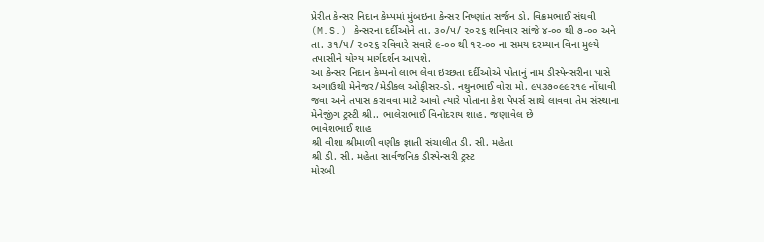પ્રેરીત કેન્સર નિદાન કેમ્પમાં મુંબઇના કેન્સર નિષ્ણાંત સર્જન ડો. વિક્રમભાઈ સંઘવી (M.S.) કેન્સરના દર્દીઓને તા. ૩૦/પ/ ૨૦૨૬ શનિવાર સાંજે ૪-૦૦ થી ૭-૦૦ અને તા. ૩૧/૫/ ૨૦૨૬ રવિવારે સવારે ૯-૦૦ થી ૧૨-૦૦ ના સમય દરમ્યાન વિના મુલ્યે તપાસીને યોગ્ય માર્ગદર્શન આપશે.
આ કેન્સર નિદાન કેમ્પનો લાભ લેવા ઇચ્છતા દર્દીઓએ પોતાનું નામ ડીસ્પેન્સરીના પાસે અગાઉથી મેનેજર/મેડીકલ ઓફીસર-ડો. નથુનભાઈ વોરા મો. ૯૫૩૭૦૯૯૨૧૯ નોંધાવી જવા અને તપાસ કરાવવા માટે આવો ત્યારે પોતાના કેશ પેપર્સ સાથે લાવવા તેમ સંસ્થાના મેનેજીંગ ટ્રસ્ટી શ્રી.. ભાલેરાભાઈ વિનોદરાય શાહ. જણાવેલ છે
ભાવેશભાઈ શાહ
શ્રી વીશા શ્રીમાળી વણીક જ્ઞાતી સંચાલીત ડી. સી. મહેતા
શ્રી ડી. સી. મહેતા સાર્વજનિક ડીસ્પેન્સરી ટ્રસ્ટ
મોરબી